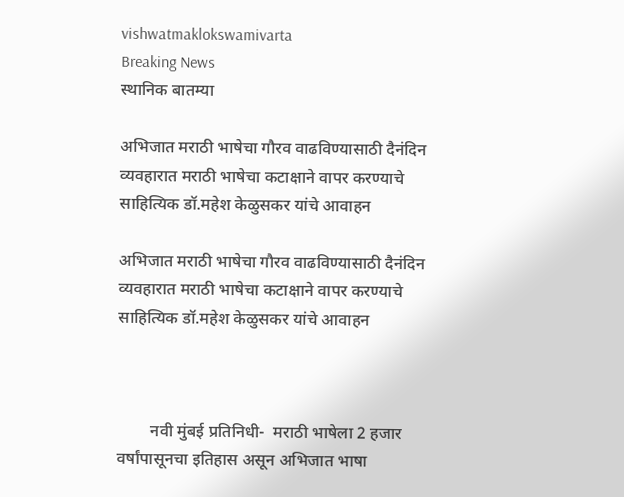vishwatmaklokswamivarta
Breaking News
स्थानिक बातम्या

अभिजात मराठी भाषेचा गौरव वाढविण्यासाठी दैनंदिन व्यवहारात मराठी भाषेचा कटाक्षाने वापर करण्याचे साहित्यिक डॉ.महेश केळुसकर यांचे आवाहन

अभिजात मराठी भाषेचा गौरव वाढविण्यासाठी दैनंदिन व्यवहारात मराठी भाषेचा कटाक्षाने वापर करण्याचे साहित्यिक डॉ.महेश केळुसकर यांचे आवाहन



        नवी मुंबई प्रतिनिधी-  मराठी भाषेला 2 हजार वर्षांपासूनचा इतिहास असून अभिजात भाषा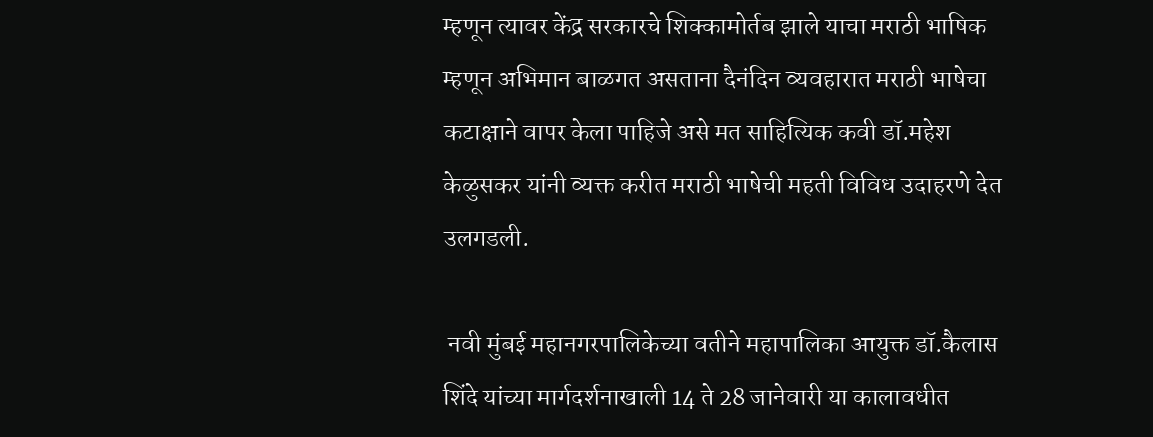म्हणून त्यावर केंद्र सरकारचे शिक्कामोर्तब झाले याचा मराठी भाषिक म्हणून अभिमान बाळगत असताना दैनंदिन व्यवहारात मराठी भाषेचा कटाक्षाने वापर केला पाहिजे असे मत साहित्यिक कवी डॉ.महेश केळुसकर यांनी व्यक्त करीत मराठी भाषेची महती विविध उदाहरणे देत उलगडली.

 नवी मुंबई महानगरपालिकेच्या वतीने महापालिका आयुक्त डॉ.कैलास शिंदे यांच्या मार्गदर्शनाखाली 14 ते 28 जानेवारी या कालावधीत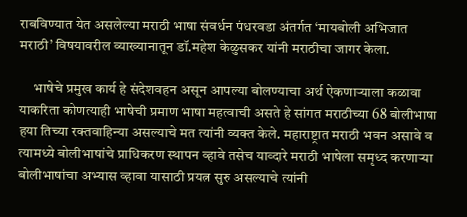राबविण्यात येत असलेल्या मराठी भाषा संवर्धन पंधरवडा अंतर्गत ‘मायबोली अभिजात मराठी’ विषयावरील व्याख्यानातून डॉ.महेश केळुसकर यांनी मराठीचा जागर केला.

     भाषेचे प्रमुख कार्य हे संदेशवहन असून आपल्या बोलण्याचा अर्थ ऐकणाऱ्याला कळावा याकरिता कोणत्याही भाषेची प्रमाण भाषा महत्वाची असते हे सांगत मराठीच्या 68 बोलीभाषा हया तिच्या रक्तवाहिन्या असल्याचे मत त्यांनी व्यक्त केले. महाराष्ट्रात मराठी भवन असावे व त्यामध्ये बोलीभाषांचे प्राधिकरण स्थापन व्हावे तसेच याव्दारे मराठी भाषेला समृध्द करणाऱ्या बोलीभाषांचा अभ्यास व्हावा यासाठी प्रयत्न सुरु असल्याचे त्यांनी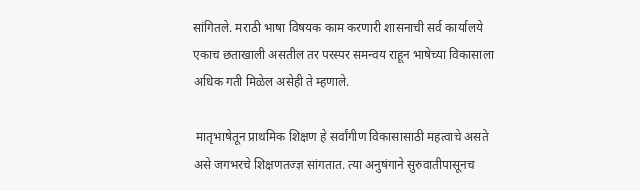सांगितले. मराठी भाषा विषयक काम करणारी शासनाची सर्व कार्यालये एकाच छताखाली असतील तर परस्पर समन्वय राहून भाषेच्या विकासाला अधिक गती मिळेल असेही ते म्हणाले.

 मातृभाषेतून प्राथमिक शिक्षण हे सर्वांगीण विकासासाठी महत्वाचे असते असे जगभरचे शिक्षणतज्ज्ञ सांगतात. त्या अनुषंगाने सुरुवातीपासूनच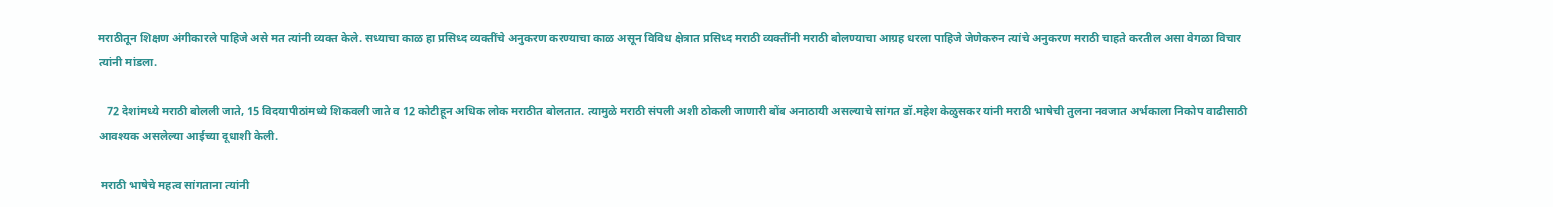मराठीतून शिक्षण अंगीकारले पाहिजे असे मत त्यांनी व्यक्त केले. सध्याचा काळ हा प्रसिध्द व्यक्तींचे अनुकरण करण्याचा काळ असून विविध क्षेत्रात प्रसिध्द मराठी व्यक्तींनी मराठी बोलण्याचा आग्रह धरला पाहिजे जेणेकरुन त्यांचे अनुकरण मराठी चाहते करतील असा वेगळा विचार त्यांनी मांडला.

   72 देशांमध्ये मराठी बोलली जाते, 15 विदयापीठांमध्ये शिकवली जाते व 12 कोटीहून अधिक लोक मराठीत बोलतात. त्यामुळे मराठी संपली अशी ठोकली जाणारी बोंब अनाठायी असल्याचे सांगत डॉ.महेश केळुसकर यांनी मराठी भाषेची तुलना नवजात अर्भकाला निकोप वाढीसाठी आवश्यक असलेल्या आईच्या दूधाशी केली.

 मराठी भाषेचे महत्व सांगताना त्यांनी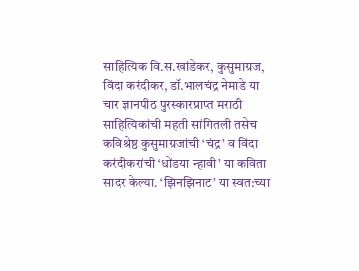साहित्यिक वि.स.खांडेकर, कुसुमाग्रज, विंदा करंदीकर, डॉ.भालचंद्र नेमाडे या चार ज्ञानपीठ पुरस्कारप्राप्त मराठी साहित्यिकांची महती सांगितली तसेच कविश्रेष्ठ कुसुमाग्रजांची ‘चंद्र’ व विंदा करंदीकरांची ‘धोंडया न्हावी’ या कविता सादर केल्या. ‘झिनझिनाट’ या स्वत:च्या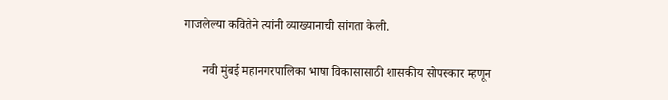गाजलेल्या कवितेने त्यांनी व्याख्यानाची सांगता केली.

      नवी मुंबई महानगरपालिका भाषा विकासासाठी शासकीय सोपस्कार म्हणून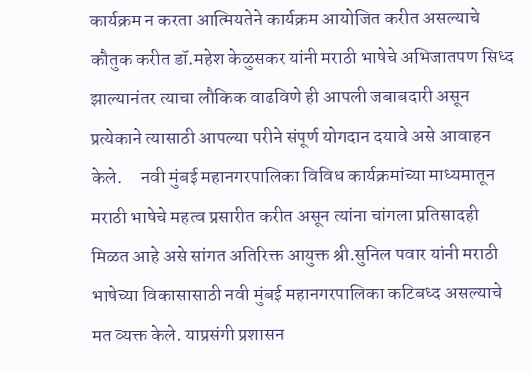कार्यक्रम न करता आत्मियतेने कार्यक्रम आयोजित करीत असल्याचे कौतुक करीत डॉ.महेश केळुसकर यांनी मराठी भाषेचे अभिजातपण सिध्द झाल्यानंतर त्याचा लौकिक वाढविणे ही आपली जबाबदारी असून प्रत्येकाने त्यासाठी आपल्या परीने संपूर्ण योगदान दयावे असे आवाहन केले.     नवी मुंबई महानगरपालिका विविध कार्यक्रमांच्या माध्यमातून मराठी भाषेचे महत्व प्रसारीत करीत असून त्यांना चांगला प्रतिसादही मिळत आहे असे सांगत अतिरिक्त आयुक्त श्री.सुनिल पवार यांनी मराठी भाषेच्या विकासासाठी नवी मुंबई महानगरपालिका कटिबध्द असल्याचे मत व्यक्त केले. याप्रसंगी प्रशासन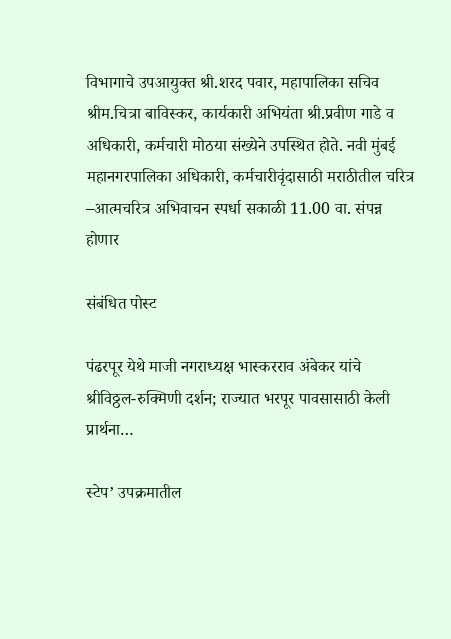विभागाचे उपआयुक्त श्री.शरद पवार, महापालिका सचिव श्रीम.चित्रा बाविस्कर, कार्यकारी अभियंता श्री.प्रवीण गाडे व अधिकारी, कर्मचारी मोठया संख्येने उपस्थित होते. नवी मुंबई महानगरपालिका अधिकारी, कर्मचारीवृंदासाठी मराठीतील चरित्र –आत्मचरित्र अभिवाचन स्पर्धा सकाळी 11.00 वा. संपन्न होणार

संबंधित पोस्ट

पंढरपूर येथे माजी नगराध्यक्ष भास्करराव अंबेकर यांचे श्रीविठ्ठल-रुक्मिणी दर्शन; राज्यात भरपूर पावसासाठी केली प्रार्थना…

स्टेप’ उपक्रमातील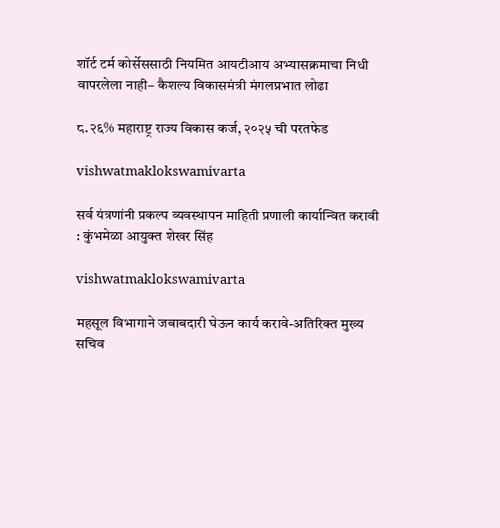शॉर्ट टर्म कोर्सेससाठी नियमित आयटीआय अभ्यासक्रमाचा निधी वापरलेला नाही– कैशल्य विकासमंत्री मंगलप्रभात लोढा

८.२६% महाराष्ट्र राज्य विकास कर्ज, २०२५ ची परतफेड

vishwatmaklokswamivarta

सर्व यंत्रणांनी प्रकल्प व्यवस्थापन माहिती प्रणाली कार्यान्वित करावी : कुंभमेळा आयुक्त शेखर सिंह

vishwatmaklokswamivarta

महसूल विभागाने जबाबदारी घेऊन कार्य करावे-अतिरिक्त मुख्य सचिव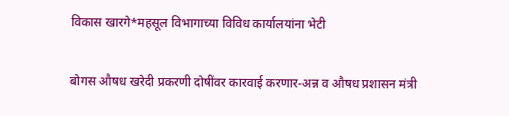विकास खारगे*महसूल विभागाच्या विविध कार्यालयांना भेटी

बोगस औषध खरेदी प्रकरणी दोषींवर कारवाई करणार-अन्न व औषध प्रशासन मंत्री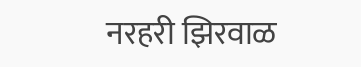नरहरी झिरवाळ